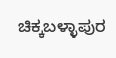ಚಿಕ್ಕಬಳ್ಳಾಪುರ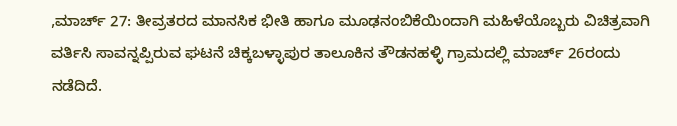,ಮಾರ್ಚ್ 27: ತೀವ್ರತರದ ಮಾನಸಿಕ ಭೀತಿ ಹಾಗೂ ಮೂಢನಂಬಿಕೆಯಿಂದಾಗಿ ಮಹಿಳೆಯೊಬ್ಬರು ವಿಚಿತ್ರವಾಗಿ ವರ್ತಿಸಿ ಸಾವನ್ನಪ್ಪಿರುವ ಘಟನೆ ಚಿಕ್ಕಬಳ್ಳಾಪುರ ತಾಲೂಕಿನ ತೌಡನಹಳ್ಳಿ ಗ್ರಾಮದಲ್ಲಿ ಮಾರ್ಚ್ 26ರಂದು ನಡೆದಿದೆ.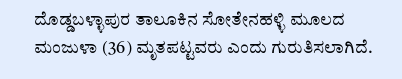ದೊಡ್ಡಬಳ್ಳಾಪುರ ತಾಲೂಕಿನ ಸೋತೇನಹಳ್ಳಿ ಮೂಲದ ಮಂಜುಳಾ (36) ಮೃತಪಟ್ಟವರು ಎಂದು ಗುರುತಿಸಲಾಗಿದೆ.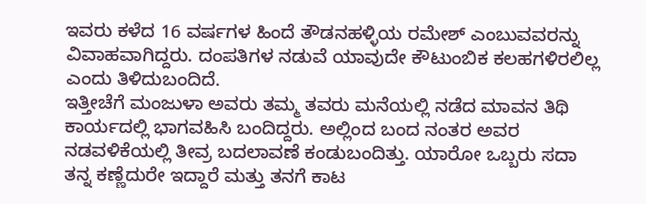ಇವರು ಕಳೆದ 16 ವರ್ಷಗಳ ಹಿಂದೆ ತೌಡನಹಳ್ಳಿಯ ರಮೇಶ್ ಎಂಬುವವರನ್ನು ವಿವಾಹವಾಗಿದ್ದರು. ದಂಪತಿಗಳ ನಡುವೆ ಯಾವುದೇ ಕೌಟುಂಬಿಕ ಕಲಹಗಳಿರಲಿಲ್ಲ ಎಂದು ತಿಳಿದುಬಂದಿದೆ.
ಇತ್ತೀಚೆಗೆ ಮಂಜುಳಾ ಅವರು ತಮ್ಮ ತವರು ಮನೆಯಲ್ಲಿ ನಡೆದ ಮಾವನ ತಿಥಿ ಕಾರ್ಯದಲ್ಲಿ ಭಾಗವಹಿಸಿ ಬಂದಿದ್ದರು. ಅಲ್ಲಿಂದ ಬಂದ ನಂತರ ಅವರ ನಡವಳಿಕೆಯಲ್ಲಿ ತೀವ್ರ ಬದಲಾವಣೆ ಕಂಡುಬಂದಿತ್ತು. ಯಾರೋ ಒಬ್ಬರು ಸದಾ ತನ್ನ ಕಣ್ಣೆದುರೇ ಇದ್ದಾರೆ ಮತ್ತು ತನಗೆ ಕಾಟ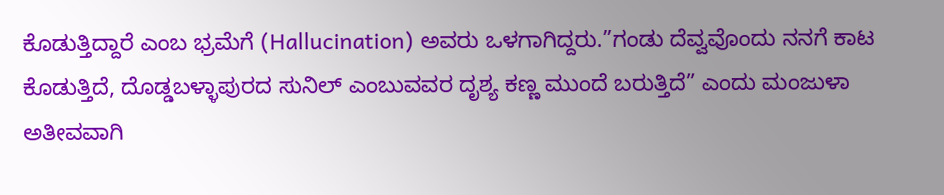ಕೊಡುತ್ತಿದ್ದಾರೆ ಎಂಬ ಭ್ರಮೆಗೆ (Hallucination) ಅವರು ಒಳಗಾಗಿದ್ದರು.”ಗಂಡು ದೆವ್ವವೊಂದು ನನಗೆ ಕಾಟ ಕೊಡುತ್ತಿದೆ, ದೊಡ್ಡಬಳ್ಳಾಪುರದ ಸುನಿಲ್ ಎಂಬುವವರ ದೃಶ್ಯ ಕಣ್ಣ ಮುಂದೆ ಬರುತ್ತಿದೆ” ಎಂದು ಮಂಜುಳಾ ಅತೀವವಾಗಿ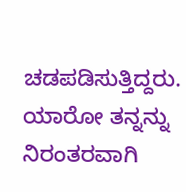ಚಡಪಡಿಸುತ್ತಿದ್ದರು. ಯಾರೋ ತನ್ನನ್ನು ನಿರಂತರವಾಗಿ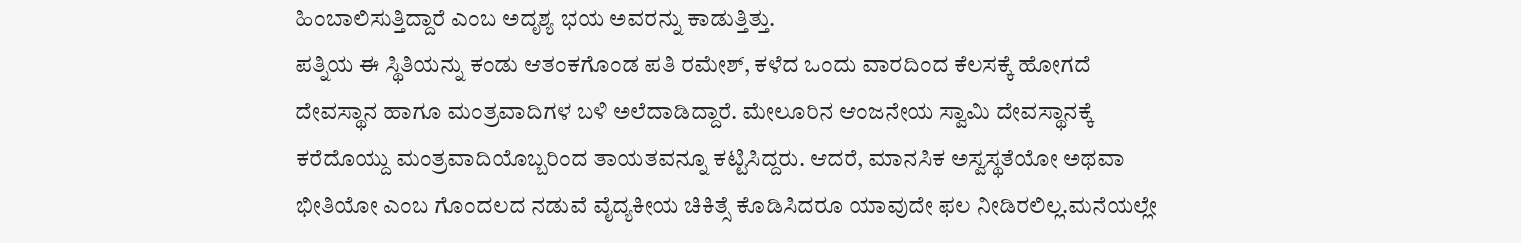ಹಿಂಬಾಲಿಸುತ್ತಿದ್ದಾರೆ ಎಂಬ ಅದೃಶ್ಯ ಭಯ ಅವರನ್ನು ಕಾಡುತ್ತಿತ್ತು.
ಪತ್ನಿಯ ಈ ಸ್ಥಿತಿಯನ್ನು ಕಂಡು ಆತಂಕಗೊಂಡ ಪತಿ ರಮೇಶ್, ಕಳೆದ ಒಂದು ವಾರದಿಂದ ಕೆಲಸಕ್ಕೆ ಹೋಗದೆ ದೇವಸ್ಥಾನ ಹಾಗೂ ಮಂತ್ರವಾದಿಗಳ ಬಳಿ ಅಲೆದಾಡಿದ್ದಾರೆ. ಮೇಲೂರಿನ ಆಂಜನೇಯ ಸ್ವಾಮಿ ದೇವಸ್ಥಾನಕ್ಕೆ ಕರೆದೊಯ್ದು ಮಂತ್ರವಾದಿಯೊಬ್ಬರಿಂದ ತಾಯತವನ್ನೂ ಕಟ್ಟಿಸಿದ್ದರು. ಆದರೆ, ಮಾನಸಿಕ ಅಸ್ವಸ್ಥತೆಯೋ ಅಥವಾ ಭೀತಿಯೋ ಎಂಬ ಗೊಂದಲದ ನಡುವೆ ವೈದ್ಯಕೀಯ ಚಿಕಿತ್ಸೆ ಕೊಡಿಸಿದರೂ ಯಾವುದೇ ಫಲ ನೀಡಿರಲಿಲ್ಲ.ಮನೆಯಲ್ಲೇ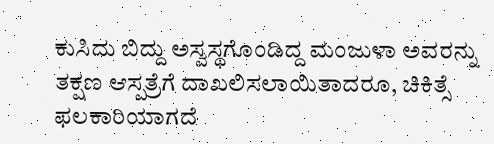ಕುಸಿದು ಬಿದ್ದು ಅಸ್ವಸ್ಥಗೊಂಡಿದ್ದ ಮಂಜುಳಾ ಅವರನ್ನು ತಕ್ಷಣ ಆಸ್ಪತ್ರೆಗೆ ದಾಖಲಿಸಲಾಯಿತಾದರೂ, ಚಿಕಿತ್ಸೆ ಫಲಕಾರಿಯಾಗದೆ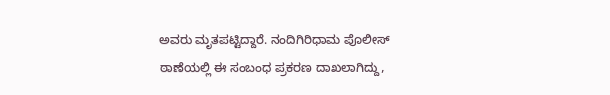ಅವರು ಮೃತಪಟ್ಟಿದ್ದಾರೆ. ನಂದಿಗಿರಿಧಾಮ ಪೊಲೀಸ್ ಠಾಣೆಯಲ್ಲಿ ಈ ಸಂಬಂಧ ಪ್ರಕರಣ ದಾಖಲಾಗಿದ್ದು,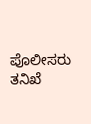ಪೊಲೀಸರು ತನಿಖೆ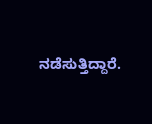ನಡೆಸುತ್ತಿದ್ದಾರೆ.